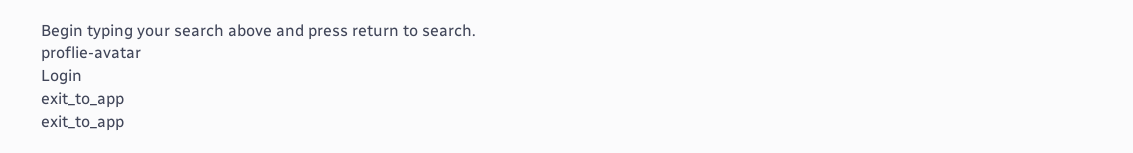Begin typing your search above and press return to search.
proflie-avatar
Login
exit_to_app
exit_to_app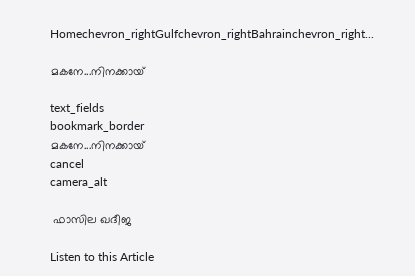Homechevron_rightGulfchevron_rightBahrainchevron_right...

മകനേ...നിനക്കായ്‌

text_fields
bookmark_border
മകനേ...നിനക്കായ്‌
cancel
camera_alt

 ഫാസില ഖദീജ

Listen to this Article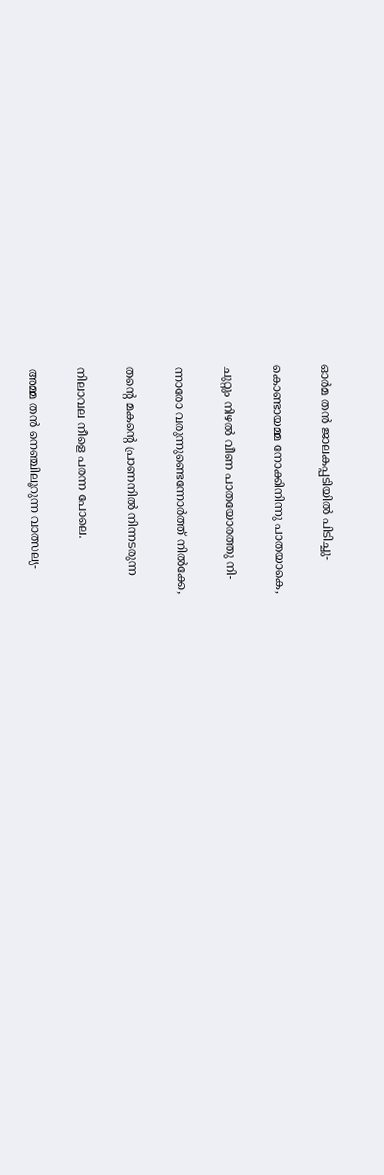ഓർമ തൻ ജാലകപ്പടിയിൽ പിടിച്ചു-

കൊണ്ടായമ്മ നോക്കിനിന്നു പാതയാകെ,

ചുറ്റും നിഴൽ വീണ പാതയോരത്തു നി-

ന്നാരോ വരുന്നുണ്ടെന്നോർത്ത് നിൽക്കേ,

തന്റെ മകന്റെ പ്രാണനിൽ നിന്നടരുന്ന

നിലാവല നീളെ പരന്ന പോലെ.

അമ്മ തൻ നെഞ്ചിലൂറുന്ന വാത്സല്യ-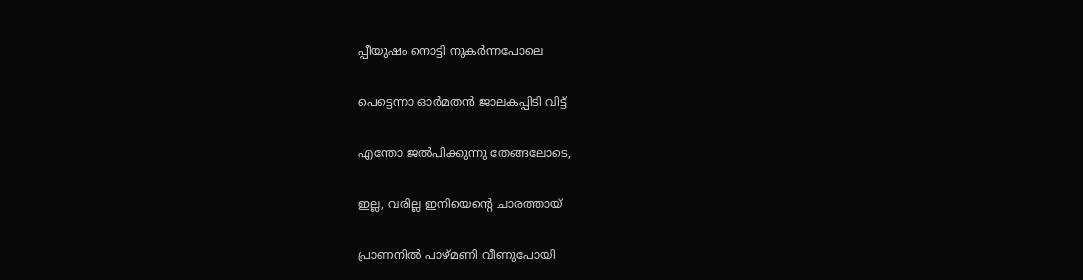പ്പീയുഷം നൊട്ടി നുകർന്നപോലെ

പെട്ടെന്നാ ഓർമതൻ ജാലകപ്പിടി വിട്ട്

എന്തോ ജൽപിക്കുന്നു തേങ്ങലോടെ,

ഇല്ല, വരില്ല ഇനിയെന്റെ ചാരത്തായ്

പ്രാണനിൽ പാഴ്മണി വീണുപോയി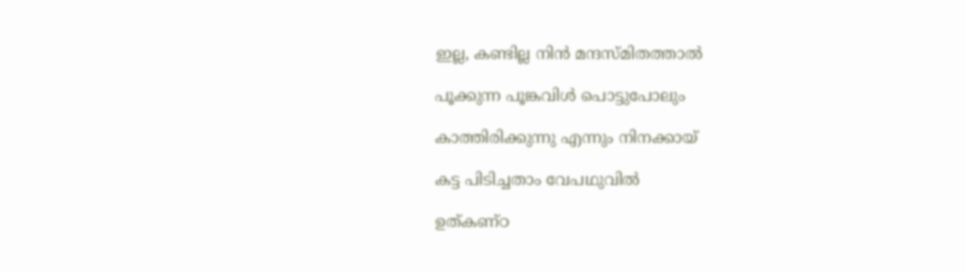ഇല്ല, കണ്ടില്ല നിൻ മന്ദസ്മിതത്താൽ

പൂക്കുന്ന പൂങ്കവിൾ പൊട്ടുപോലും

കാത്തിരിക്കുന്നു എന്നും നിനക്കായ്

കട്ട പിടിച്ചതാം വേപഥുവിൽ

ഉത്കണ്ഠ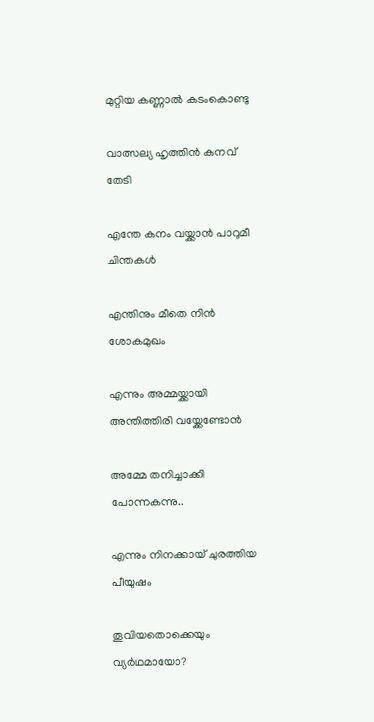മുറ്റിയ കണ്ണാൽ കടംകൊണ്ടു

വാത്സല്യ ഹൃത്തിൻ കനവ് തേടി

എന്തേ കനം വയ്ക്കാൻ പാറുമീ ചിന്തകൾ

എന്തിനും മീതെ നിൻ ശോകമുഖം

എന്നും അമ്മയ്ക്കായി അന്തിത്തിരി വയ്ക്കേണ്ടോൻ

അമ്മേ തനിച്ചാക്കി പോന്നകന്നു..

എന്നും നിനക്കായ്‌ ചുരത്തിയ പീയുഷം

തൂവിയതൊക്കെയും വ്യർഥമായോ?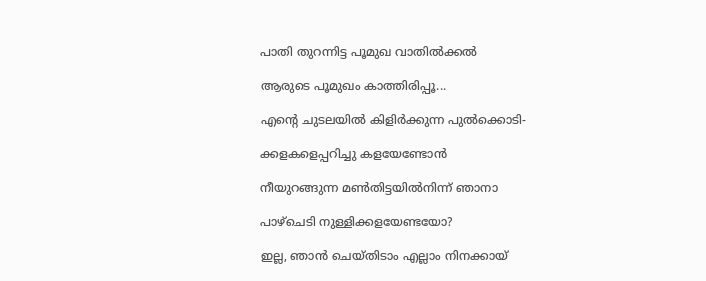പാതി തുറന്നിട്ട പൂമുഖ വാതിൽക്കൽ

ആരുടെ പൂമുഖം കാത്തിരിപ്പൂ...

എന്റെ ചുടലയിൽ കിളിർക്കുന്ന പുൽക്കൊടി-

ക്കളകളെപ്പറിച്ചു കളയേണ്ടോൻ

നീയുറങ്ങുന്ന മൺതിട്ടയിൽനിന്ന് ഞാനാ

പാഴ്ചെടി നുള്ളിക്കളയേണ്ടയോ?

ഇല്ല, ഞാൻ ചെയ്തിടാം എല്ലാം നിനക്കായ്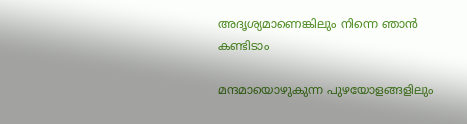അദൃശ്യമാണെങ്കിലും നിന്നെ ഞാൻ കണ്ടിടാം

മന്ദമായൊഴുകുന്ന പുഴയോളങ്ങളിലും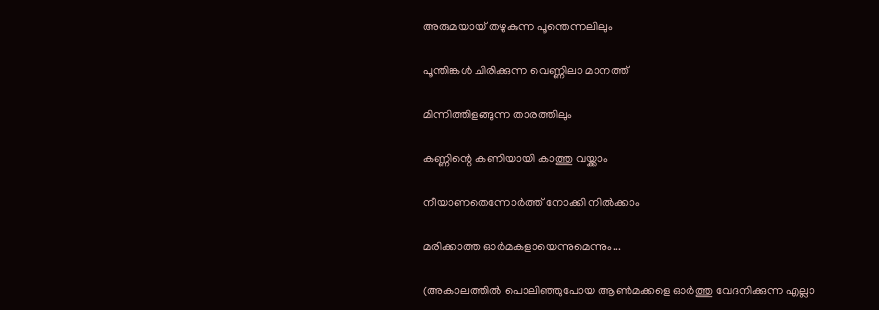അരുമയായ് തഴുകുന്ന പൂന്തെന്നലിലും

പൂന്തിങ്കൾ ചിരിക്കുന്ന വെണ്ണിലാ മാനത്ത്

മിന്നിത്തിളങ്ങുന്ന താരത്തിലും

കണ്ണിന്റെ കണിയായി കാത്തു വയ്ക്കാം

നീയാണതെന്നോർത്ത് നോക്കി നിൽക്കാം

മരിക്കാത്ത ഓർമകളായെന്നുമെന്നും...

(അകാലത്തിൽ പൊലിഞ്ഞുപോയ ആൺമക്കളെ ഓർത്തു വേദനിക്കുന്ന എല്ലാ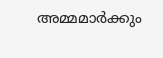അമ്മമാർക്കും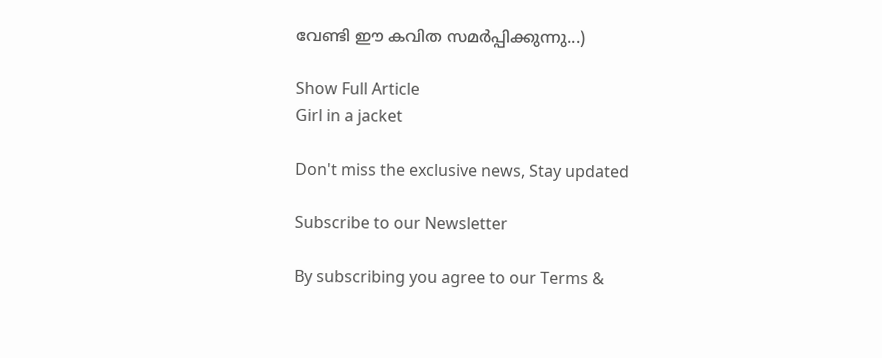വേണ്ടി ഈ കവിത സമർപ്പിക്കുന്നു...)

Show Full Article
Girl in a jacket

Don't miss the exclusive news, Stay updated

Subscribe to our Newsletter

By subscribing you agree to our Terms &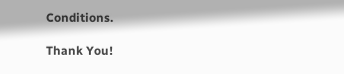Conditions.

Thank You!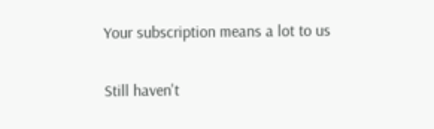Your subscription means a lot to us

Still haven't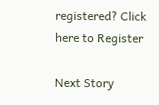registered? Click here to Register

Next Story